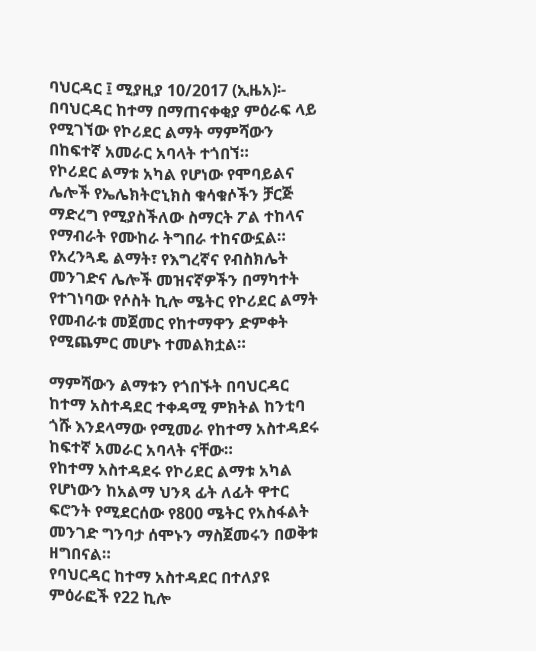ባህርዳር ፤ ሚያዚያ 10/2017 (ኢዜአ)፡- በባህርዳር ከተማ በማጠናቀቂያ ምዕራፍ ላይ የሚገኘው የኮሪደር ልማት ማምሻውን በከፍተኛ አመራር አባላት ተጎበኘ።
የኮሪደር ልማቱ አካል የሆነው የሞባይልና ሌሎች የኤሌክትሮኒክስ ቁሳቁሶችን ቻርጅ ማድረግ የሚያስችለው ስማርት ፖል ተከላና የማብራት የሙከራ ትግበራ ተከናውኗል።
የአረንጓዴ ልማት፣ የእግረኛና የብስክሌት መንገድና ሌሎች መዝናኛዎችን በማካተት የተገነባው የሶስት ኪሎ ሜትር የኮሪደር ልማት የመብራቱ መጀመር የከተማዋን ድምቀት የሚጨምር መሆኑ ተመልክቷል።

ማምሻውን ልማቱን የጎበኙት በባህርዳር ከተማ አስተዳደር ተቀዳሚ ምክትል ከንቲባ ጎሹ እንደላማው የሚመራ የከተማ አስተዳደሩ ከፍተኛ አመራር አባላት ናቸው።
የከተማ አስተዳደሩ የኮሪደር ልማቱ አካል የሆነውን ከአልማ ህንጻ ፊት ለፊት ዋተር ፍሮንት የሚደርሰው የ800 ሜትር የአስፋልት መንገድ ግንባታ ሰሞኑን ማስጀመሩን በወቅቱ ዘግበናል።
የባህርዳር ከተማ አስተዳደር በተለያዩ ምዕራፎች የ22 ኪሎ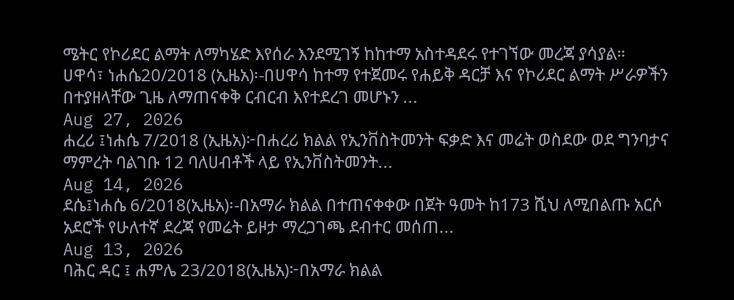ሜትር የኮሪደር ልማት ለማካሄድ እየሰራ እንደሚገኝ ከከተማ አስተዳደሩ የተገኘው መረጃ ያሳያል።
ሀዋሳ፣ ነሐሴ20/2018 (ኢዜአ)፡-በሀዋሳ ከተማ የተጀመሩ የሐይቅ ዳርቻ እና የኮሪደር ልማት ሥራዎችን በተያዘላቸው ጊዜ ለማጠናቀቅ ርብርብ እየተደረገ መሆኑን ...
Aug 27, 2026
ሐረሪ ፤ነሐሴ 7/2018 (ኢዜአ)፦በሐረሪ ክልል የኢንቨስትመንት ፍቃድ እና መሬት ወስደው ወደ ግንባታና ማምረት ባልገቡ 12 ባለሀብቶች ላይ የኢንቨስትመንት...
Aug 14, 2026
ደሴ፤ነሐሴ 6/2018(ኢዜአ)፡-በአማራ ክልል በተጠናቀቀው በጀት ዓመት ከ173 ሺህ ለሚበልጡ አርሶ አደሮች የሁለተኛ ደረጃ የመሬት ይዞታ ማረጋገጫ ደብተር መሰጠ...
Aug 13, 2026
ባሕር ዳር ፤ ሐምሌ 23/2018(ኢዜአ)፦በአማራ ክልል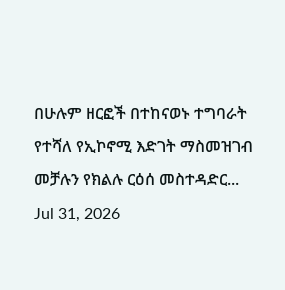በሁሉም ዘርፎች በተከናወኑ ተግባራት የተሻለ የኢኮኖሚ እድገት ማስመዝገብ መቻሉን የክልሉ ርዕሰ መስተዳድር...
Jul 31, 2026